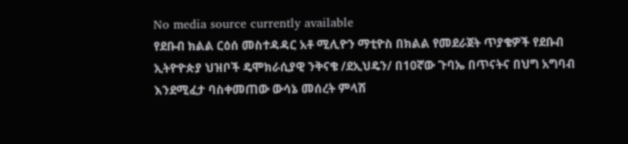No media source currently available
የደቡብ ክልል ርዕሰ መስተዳዳር አቶ ሚሊዮን ማቲዮስ በክልል የመደራጀት ጥያቄዎች የደቡብ ኢትዮዮጵያ ህዝቦች ዴሞክራሲያዊ ንቅናቄ /ደኢህዴን/ በ10ኛው ጉባኤ በጥናትና በህግ አግባብ እንደሚፈታ ባስቀመጠው ውሳኔ መሰረት ምላሽ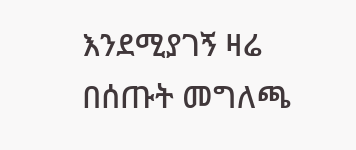እንደሚያገኝ ዛሬ በሰጡት መግለጫ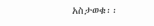አስታወቁ፡፡